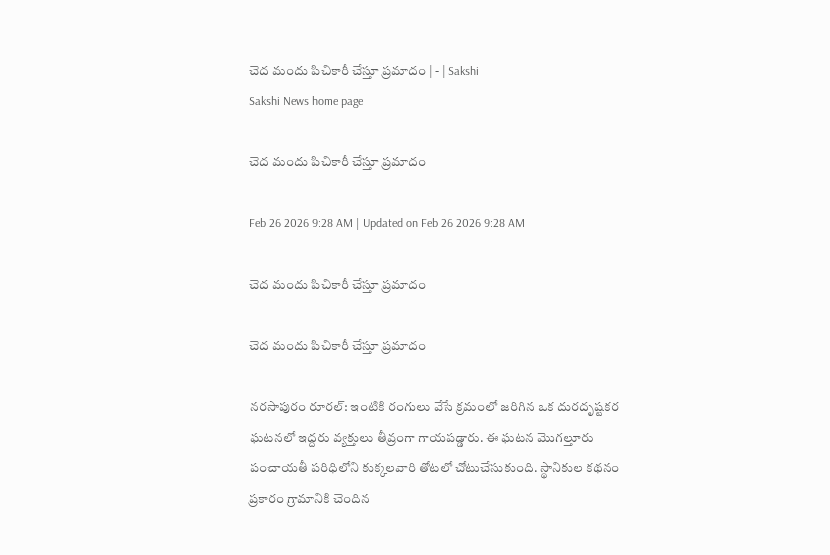చెద మందు పిచికారీ చేస్తూ ప్రమాదం | - | Sakshi
Sakshi News home page

చెద మందు పిచికారీ చేస్తూ ప్రమాదం

Feb 26 2026 9:28 AM | Updated on Feb 26 2026 9:28 AM

చెద మందు పిచికారీ చేస్తూ ప్రమాదం

చెద మందు పిచికారీ చేస్తూ ప్రమాదం

నరసాపురం రూరల్‌: ఇంటికి రంగులు వేసే క్రమంలో జరిగిన ఒక దురదృష్టకర ఘటనలో ఇద్దరు వ్యక్తులు తీవ్రంగా గాయపడ్డారు. ఈ ఘటన మొగల్తూరు పంచాయతీ పరిధిలోని కుక్కలవారి తోటలో చోటుచేసుకుంది. స్థానికుల కథనం ప్రకారం గ్రామానికి చెందిన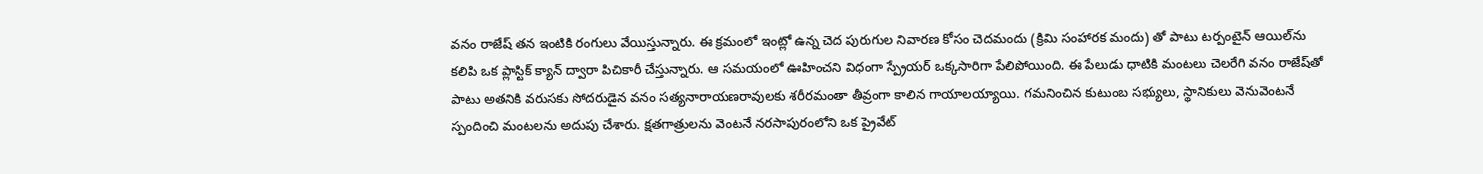వనం రాజేష్‌ తన ఇంటికి రంగులు వేయిస్తున్నారు. ఈ క్రమంలో ఇంట్లో ఉన్న చెద పురుగుల నివారణ కోసం చెదమందు (క్రిమి సంహారక మందు) తో పాటు టర్పంటైన్‌ ఆయిల్‌ను కలిపి ఒక ప్లాస్టిక్‌ క్యాన్‌ ద్వారా పిచికారీ చేస్తున్నారు. ఆ సమయంలో ఊహించని విధంగా స్ప్రేయర్‌ ఒక్కసారిగా పేలిపోయింది. ఈ పేలుడు ధాటికి మంటలు చెలరేగి వనం రాజేష్‌తో పాటు అతనికి వరుసకు సోదరుడైన వనం సత్యనారాయణరావులకు శరీరమంతా తీవ్రంగా కాలిన గాయాలయ్యాయి. గమనించిన కుటుంబ సభ్యులు, స్థానికులు వెనువెంటనే స్పందించి మంటలను అదుపు చేశారు. క్షతగాత్రులను వెంటనే నరసాపురంలోని ఒక ప్రైవేట్‌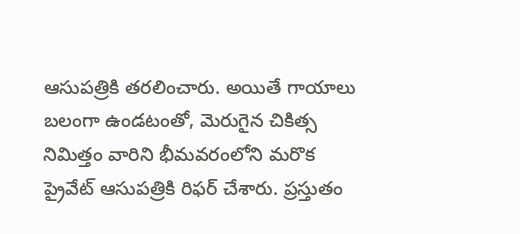ఆసుపత్రికి తరలించారు. అయితే గాయాలు బలంగా ఉండటంతో, మెరుగైన చికిత్స నిమిత్తం వారిని భీమవరంలోని మరొక ప్రైవేట్‌ ఆసుపత్రికి రిఫర్‌ చేశారు. ప్రస్తుతం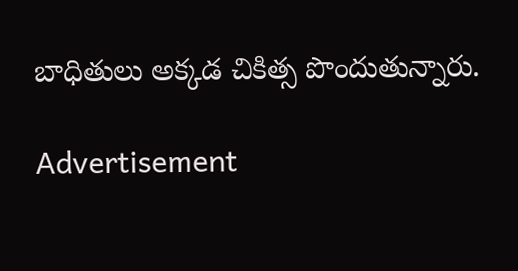బాధితులు అక్కడ చికిత్స పొందుతున్నారు.

Advertisement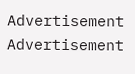Advertisement
Advertisement